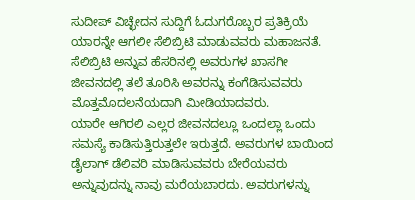ಸುದೀಪ್ ವಿಚ್ಛೇದನ ಸುದ್ದಿಗೆ ಓದುಗರೊಬ್ಬರ ಪ್ರತಿಕ್ರಿಯೆ
ಯಾರನ್ನೇ ಆಗಲೀ ಸೆಲಿಬ್ರಿಟಿ ಮಾಡುವವರು ಮಹಾಜನತೆ. ಸೆಲಿಬ್ರಿಟಿ ಅನ್ನುವ ಹೆಸರಿನಲ್ಲಿ ಅವರುಗಳ ಖಾಸಗೀ ಜೀವನದಲ್ಲಿ ತಲೆ ತೂರಿಸಿ ಅವರನ್ನು ಕಂಗೆಡಿಸುವವರು ಮೊತ್ತಮೊದಲನೆಯದಾಗಿ ಮೀಡಿಯಾದವರು.
ಯಾರೇ ಆಗಿರಲಿ ಎಲ್ಲರ ಜೀವನದಲ್ಲೂ ಒಂದಲ್ಲಾ ಒಂದು ಸಮಸ್ಯೆ ಕಾಡಿಸುತ್ತಿರುತ್ತಲೇ ಇರುತ್ತದೆ. ಅವರುಗಳ ಬಾಯಿಂದ ಡೈಲಾಗ್ ಡೆಲಿವರಿ ಮಾಡಿಸುವವರು ಬೇರೆಯವರು ಅನ್ನುವುದನ್ನು ನಾವು ಮರೆಯಬಾರದು. ಅವರುಗಳನ್ನು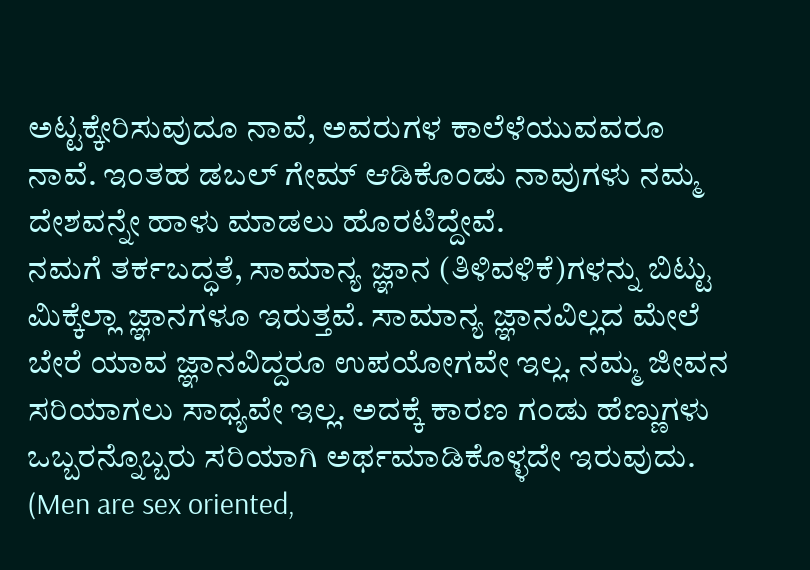ಅಟ್ಟಕ್ಕೇರಿಸುವುದೂ ನಾವೆ, ಅವರುಗಳ ಕಾಲೆಳೆಯುವವರೂ ನಾವೆ. ಇಂತಹ ಡಬಲ್ ಗೇಮ್ ಆಡಿಕೊಂಡು ನಾವುಗಳು ನಮ್ಮ ದೇಶವನ್ನೇ ಹಾಳು ಮಾಡಲು ಹೊರಟಿದ್ದೇವೆ.
ನಮಗೆ ತರ್ಕಬದ್ಧತೆ, ಸಾಮಾನ್ಯ ಜ್ಞಾನ (ತಿಳಿವಳಿಕೆ)ಗಳನ್ನು ಬಿಟ್ಟು ಮಿಕ್ಕೆಲ್ಲಾ ಜ್ಞಾನಗಳೂ ಇರುತ್ತವೆ. ಸಾಮಾನ್ಯ ಜ್ಞಾನವಿಲ್ಲದ ಮೇಲೆ ಬೇರೆ ಯಾವ ಜ್ಞಾನವಿದ್ದರೂ ಉಪಯೋಗವೇ ಇಲ್ಲ. ನಮ್ಮ ಜೀವನ ಸರಿಯಾಗಲು ಸಾಧ್ಯವೇ ಇಲ್ಲ. ಅದಕ್ಕೆ ಕಾರಣ ಗಂಡು ಹೆಣ್ಣುಗಳು ಒಬ್ಬರನ್ನೊಬ್ಬರು ಸರಿಯಾಗಿ ಅರ್ಥಮಾಡಿಕೊಳ್ಳದೇ ಇರುವುದು. (Men are sex oriented,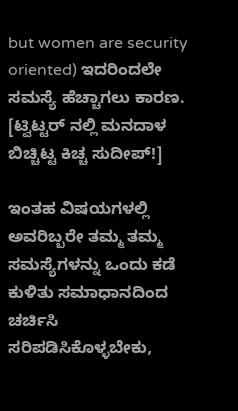but women are security oriented) ಇದರಿಂದಲೇ ಸಮಸ್ಯೆ ಹೆಚ್ಚಾಗಲು ಕಾರಣ. [ಟ್ವಿಟ್ಟರ್ ನಲ್ಲಿ ಮನದಾಳ ಬಿಚ್ಚಿಟ್ಟ ಕಿಚ್ಚ ಸುದೀಪ್!]

ಇಂತಹ ವಿಷಯಗಳಲ್ಲಿ ಅವರಿಬ್ಬರೇ ತಮ್ಮ ತಮ್ಮ ಸಮಸ್ಯೆಗಳನ್ನು ಒಂದು ಕಡೆ ಕುಳಿತು ಸಮಾಧಾನದಿಂದ ಚರ್ಚಿಸಿ ಸರಿಪಡಿಸಿಕೊಳ್ಳಬೇಕು,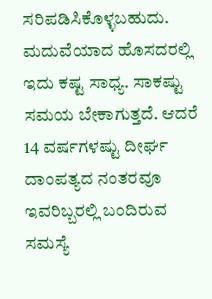ಸರಿಪಡಿಸಿಕೊಳ್ಳಬಹುದು. ಮದುವೆಯಾದ ಹೊಸದರಲ್ಲಿ ಇದು ಕಷ್ಟ ಸಾಧ್ಯ. ಸಾಕಷ್ಟು ಸಮಯ ಬೇಕಾಗುತ್ತದೆ. ಆದರೆ 14 ವರ್ಷಗಳಷ್ಟು ದೀರ್ಘ ದಾಂಪತ್ಯದ ನಂತರವೂ ಇವರಿಬ್ಬರಲ್ಲಿ ಬಂದಿರುವ ಸಮಸ್ಯೆ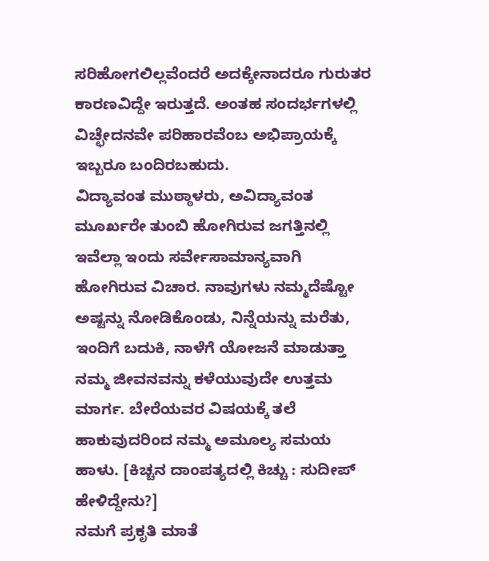ಸರಿಹೋಗಲಿಲ್ಲವೆಂದರೆ ಅದಕ್ಕೇನಾದರೂ ಗುರುತರ ಕಾರಣವಿದ್ದೇ ಇರುತ್ತದೆ. ಅಂತಹ ಸಂದರ್ಭಗಳಲ್ಲಿ ವಿಚ್ಛೇದನವೇ ಪರಿಹಾರವೆಂಬ ಅಭಿಪ್ರಾಯಕ್ಕೆ ಇಬ್ಬರೂ ಬಂದಿರಬಹುದು.
ವಿದ್ಯಾವಂತ ಮುಠ್ಠಾಳರು, ಅವಿದ್ಯಾವಂತ ಮೂರ್ಖರೇ ತುಂಬಿ ಹೋಗಿರುವ ಜಗತ್ತಿನಲ್ಲಿ ಇವೆಲ್ಲಾ ಇಂದು ಸರ್ವೇಸಾಮಾನ್ಯವಾಗಿ ಹೋಗಿರುವ ವಿಚಾರ. ನಾವುಗಳು ನಮ್ಮದೆಷ್ಟೋ ಅಷ್ಟನ್ನು ನೋಡಿಕೊಂಡು, ನಿನ್ನೆಯನ್ನು ಮರೆತು, ಇಂದಿಗೆ ಬದುಕಿ, ನಾಳೆಗೆ ಯೋಜನೆ ಮಾಡುತ್ತಾ ನಮ್ಮ ಜೀವನವನ್ನು ಕಳೆಯುವುದೇ ಉತ್ತಮ ಮಾರ್ಗ. ಬೇರೆಯವರ ವಿಷಯಕ್ಕೆ ತಲೆ ಹಾಕುವುದರಿಂದ ನಮ್ಮ ಅಮೂಲ್ಯ ಸಮಯ ಹಾಳು. [ಕಿಚ್ಚನ ದಾಂಪತ್ಯದಲ್ಲಿ ಕಿಚ್ಚು : ಸುದೀಪ್ ಹೇಳಿದ್ದೇನು?]
ನಮಗೆ ಪ್ರಕೃತಿ ಮಾತೆ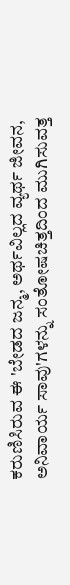ಕರುಣಿಸಿರುವ ಈ 'ಬೇಡದ ಜನ್ಮ, ಅರ್ಥವಿಲ್ಲದ ವ್ಯರ್ಥ ಜೀವನ, ಅನಿವಾರ್ಯ ಸಾವು'ಗಳನ್ನು ಸಂತೋಷಚಿತ್ತದಿಂದ ಮುಗಿಸುವತ್ತ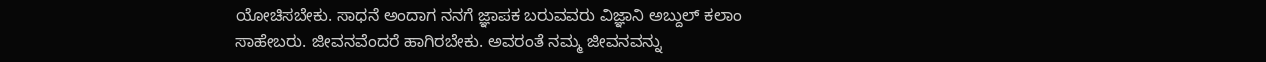ಯೋಚಿಸಬೇಕು. ಸಾಧನೆ ಅಂದಾಗ ನನಗೆ ಜ್ಞಾಪಕ ಬರುವವರು ವಿಜ್ಞಾನಿ ಅಬ್ದುಲ್ ಕಲಾಂ ಸಾಹೇಬರು. ಜೀವನವೆಂದರೆ ಹಾಗಿರಬೇಕು. ಅವರಂತೆ ನಮ್ಮ ಜೀವನವನ್ನು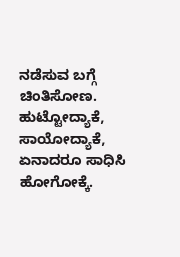ನಡೆಸುವ ಬಗ್ಗೆ ಚಿಂತಿಸೋಣ. ಹುಟ್ಟೋದ್ಯಾಕೆ, ಸಾಯೋದ್ಯಾಕೆ, ಏನಾದರೂ ಸಾಧಿಸಿ ಹೋಗೋಕ್ಕೆ.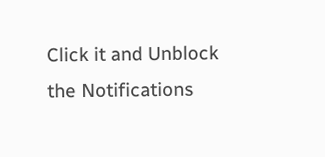Click it and Unblock the Notifications